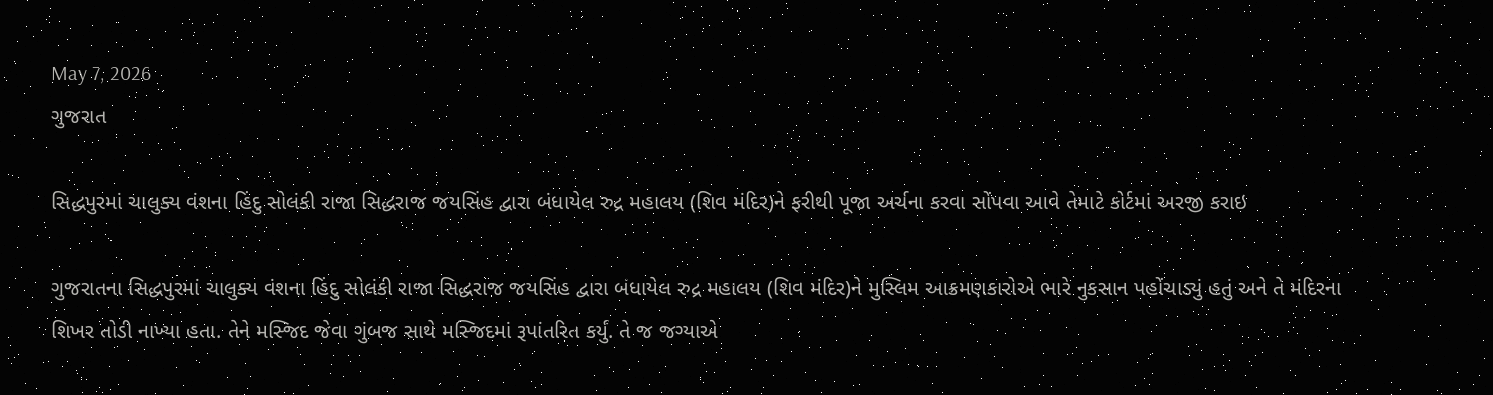May 7, 2026
ગુજરાત

સિદ્ધપુરમાં ચાલુક્ય વંશના હિંદુ સોલંકી રાજા સિદ્ધરાજ જયસિંહ દ્વારા બંધાયેલ રુદ્ર મહાલય (શિવ મંદિર)ને ફરીથી પૂજા અર્ચના કરવા સોંપવા આવે તેમાટે કોર્ટમાં અરજી કરાઇ

ગુજરાતના સિદ્ધપુરમાં ચાલુક્ય વંશના હિંદુ સોલંકી રાજા સિદ્ધરાજ જયસિંહ દ્વારા બંધાયેલ રુદ્ર મહાલય (શિવ મંદિર)ને મુસ્લિમ આક્રમણકારોએ ભારે નુકસાન પહોંચાડ્યું હતું અને તે મંદિરના શિખર તોડી નાખ્યા હતા. તેને મસ્જિદ જેવા ગુંબજ સાથે મસ્જિદમાં રૂપાંતરિત કર્યું. તે જ જગ્યાએ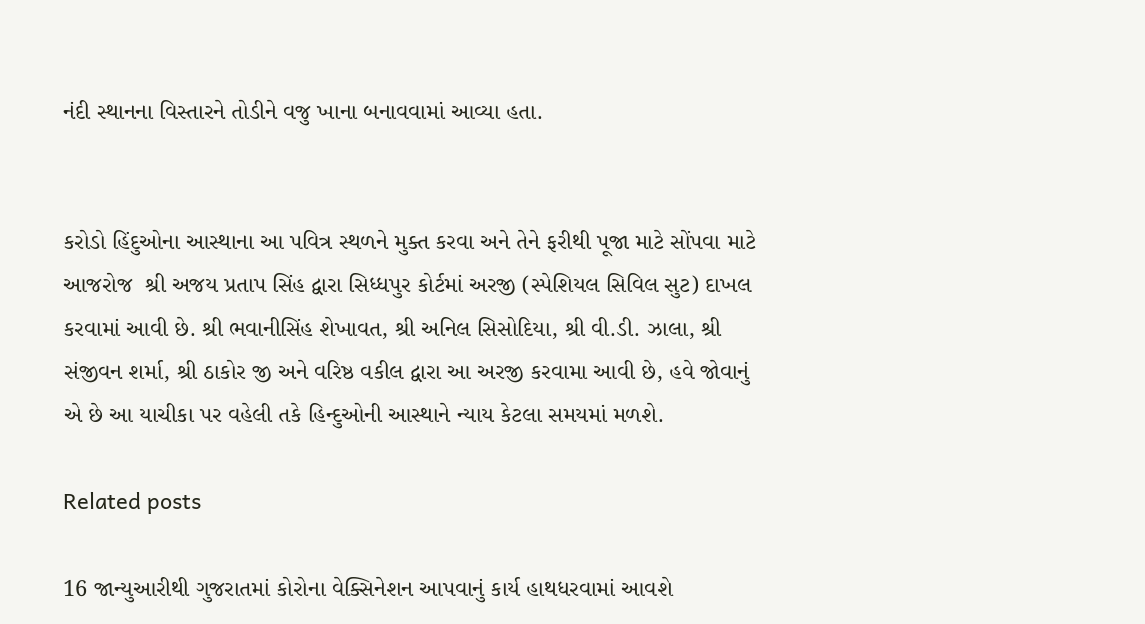નંદી સ્થાનના વિસ્તારને તોડીને વજુ ખાના બનાવવામાં આવ્યા હતા.


કરોડો હિંદુઓના આસ્થાના આ પવિત્ર સ્થળને મુક્ત કરવા અને તેને ફરીથી પૂજા માટે સોંપવા માટે આજરોજ  શ્રી અજય પ્રતાપ સિંહ દ્વારા સિધ્ધપુર કોર્ટમાં અરજી (સ્પેશિયલ સિવિલ સુટ) દાખલ કરવામાં આવી છે. શ્રી ભવાનીસિંહ શેખાવત, શ્રી અનિલ સિસોદિયા, શ્રી વી.ડી. ઝાલા, શ્રી સંજીવન શર્મા, શ્રી ઠાકોર જી અને વરિષ્ઠ વકીલ દ્વારા આ અરજી કરવામા આવી છે, હવે જોવાનું એ છે આ યાચીકા પર વહેલી તકે હિન્દુઓની આસ્થાને ન્યાય કેટલા સમયમાં મળશે.

Related posts

16 જાન્યુઆરીથી ગુજરાતમાં કોરોના વેક્સિનેશન આપવાનું કાર્ય હાથધરવામાં આવશે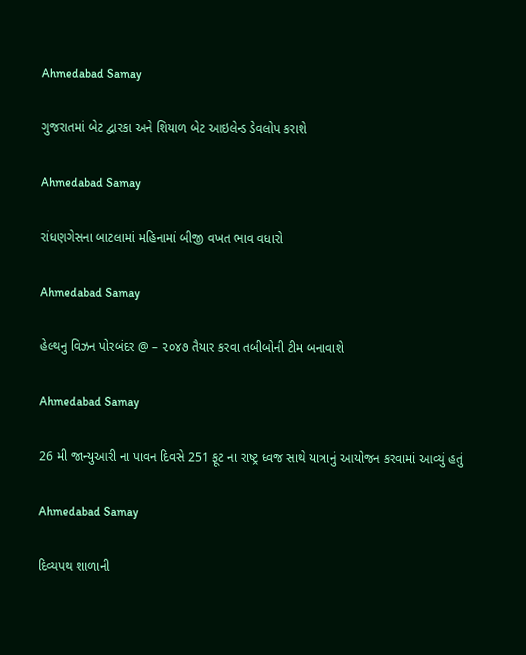Ahmedabad Samay

ગુજરાતમાં બેટ દ્વારકા અને શિયાળ બેટ આઇલેન્ડ ડેવલોપ કરાશે

Ahmedabad Samay

રાંધણગેસના બાટલામાં મહિનામાં બીજી વખત ભાવ વધારો

Ahmedabad Samay

હેલ્થનુ વિઝન પોરબંદર @ – ૨૦૪૭ તૈયાર કરવા તબીબોની ટીમ બનાવાશે

Ahmedabad Samay

26 મી જાન્યુઆરી ના પાવન દિવસે 251 ફૂટ ના રાષ્ટ્ર ધ્વજ સાથે યાત્રાનું આયોજન કરવામાં આવ્યું હતું

Ahmedabad Samay

દિવ્યપથ શાળાની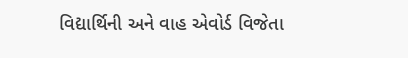વિદ્યાર્થિની અને વાહ એવોર્ડ વિજેતા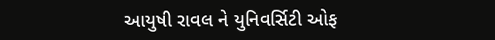આયુષી રાવલ ને યુનિવર્સિટી ઓફ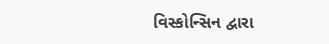વિસ્કોન્સિન દ્વારા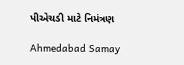પીએચડી માટે નિમંત્રણ

Ahmedabad Samay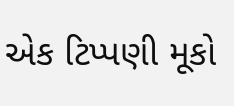એક ટિપ્પણી મૂકો